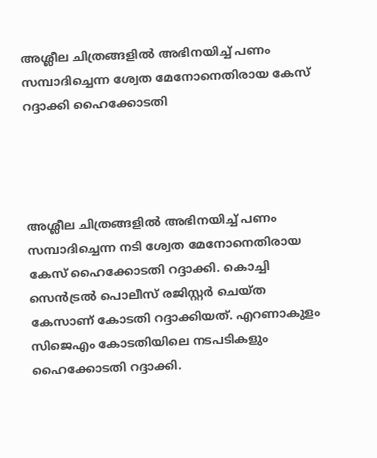അശ്ലീല ചിത്രങ്ങളില്‍ അഭിനയിച്ച് പണം സമ്പാദിച്ചെന്ന ശ്വേത മേനോനെതിരായ കേസ് റദ്ദാക്കി ഹൈക്കോടതി




അശ്ലീല ചിത്രങ്ങളില്‍ അഭിനയിച്ച് പണം സമ്പാദിച്ചെന്ന നടി ശ്വേത മേനോനെതിരായ കേസ് ഹൈക്കോടതി റദ്ദാക്കി. കൊച്ചി സെന്‍ട്രല്‍ പൊലീസ് രജിസ്റ്റര്‍ ചെയ്ത കേസാണ് കോടതി റദ്ദാക്കിയത്. എറണാകുളം സിജെഎം കോടതിയിലെ നടപടികളും ഹൈക്കോടതി റദ്ദാക്കി.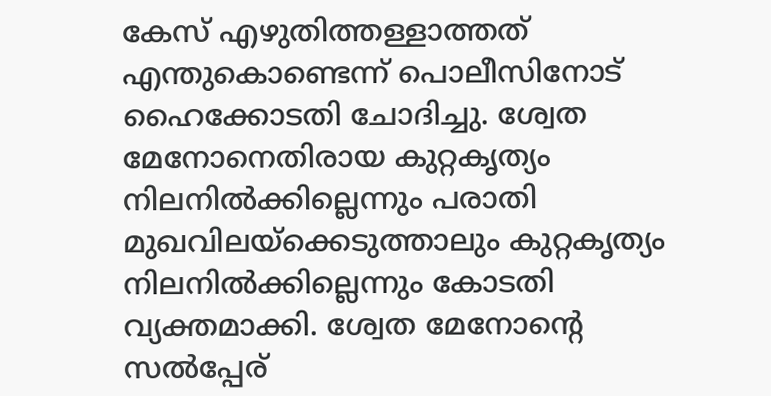കേസ് എഴുതിത്തള്ളാത്തത് എന്തുകൊണ്ടെന്ന് പൊലീസിനോട് ഹൈക്കോടതി ചോദിച്ചു. ശ്വേത മേനോനെതിരായ കുറ്റകൃത്യം നിലനില്‍ക്കില്ലെന്നും പരാതി മുഖവിലയ്ക്കെടുത്താലും കുറ്റകൃത്യം നിലനില്‍ക്കില്ലെന്നും കോടതി വ്യക്തമാക്കി. ശ്വേത മേനോന്റെ സല്‍പ്പേര്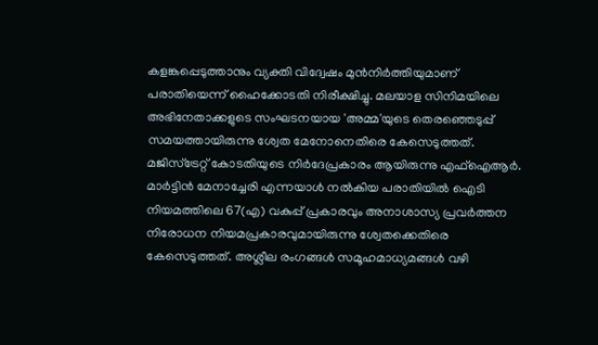കളങ്കപ്പെടുത്താനും വ്യക്തി വിദ്വേഷം മുന്‍നിര്‍ത്തിയുമാണ് പരാതിയെന്ന് ഹൈക്കോടതി നിരീക്ഷിച്ചു. മലയാള സിനിമയിലെ അഭിനേതാക്കളുടെ സംഘടനയായ 'അമ്മ'യുടെ തെരഞ്ഞെടുപ്പ് സമയത്തായിരുന്നു ശ്വേത മേനോനെതിരെ കേസെടുത്തത്. മജിസ്‌ട്രേറ്റ് കോടതിയുടെ നിര്‍ദേപ്രകാരം ആയിരുന്നു എഫ്‌ഐആര്‍. മാര്‍ട്ടിന്‍ മേനാച്ചേരി എന്നയാള്‍ നല്‍കിയ പരാതിയില്‍ ഐടി നിയമത്തിലെ 67(എ) വകുപ്പ് പ്രകാരവും അനാശാസ്യ പ്രവര്‍ത്തന നിരോധന നിയമപ്രകാരവുമായിരുന്നു ശ്വേതക്കെതിരെ കേസെടുത്തത്. അശ്ലീല രംഗങ്ങള്‍ സമൂഹമാധ്യമങ്ങള്‍ വഴി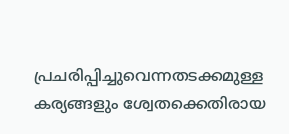പ്രചരിപ്പിച്ചുവെന്നതടക്കമുള്ള കര്യങ്ങളും ശ്വേതക്കെതിരായ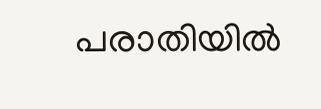പരാതിയില്‍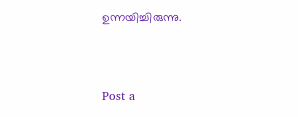ഉന്നയിച്ചിരുന്നു.



Post a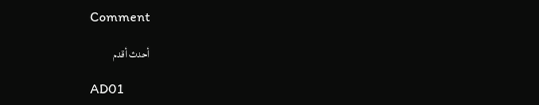Comment

أحدث أقدم

AD01